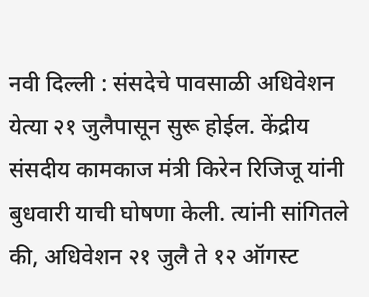नवी दिल्ली : संसदेचे पावसाळी अधिवेशन येत्या २१ जुलैपासून सुरू होईल. केंद्रीय संसदीय कामकाज मंत्री किरेन रिजिजू यांनी बुधवारी याची घोषणा केली. त्यांनी सांगितले की, अधिवेशन २१ जुलै ते १२ ऑगस्ट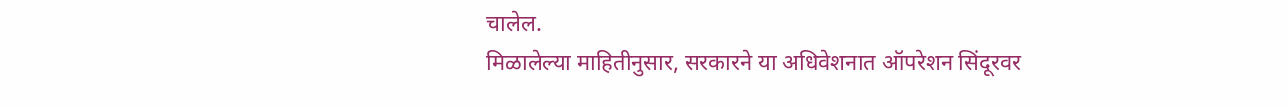चालेल.
मिळालेल्या माहितीनुसार, सरकारने या अधिवेशनात ऑपरेशन सिंदूरवर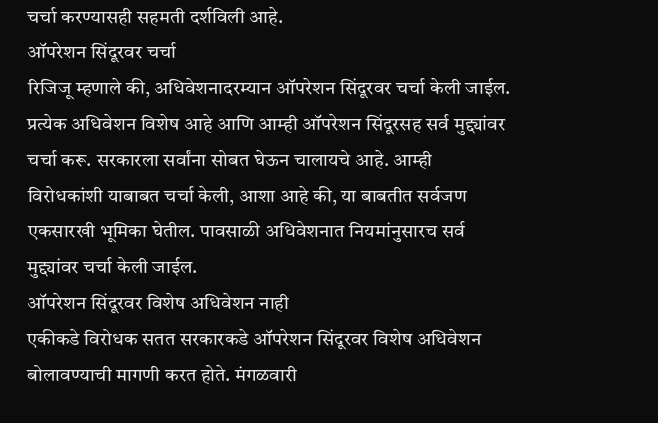चर्चा करण्यासही सहमती दर्शविली आहे.
ऑपरेशन सिंदूरवर चर्चा
रिजिजू म्हणाले की, अधिवेशनादरम्यान ऑपरेशन सिंदूरवर चर्चा केली जाईल. प्रत्येक अधिवेशन विशेष आहे आणि आम्ही ऑपरेशन सिंदूरसह सर्व मुद्द्यांवर चर्चा करू. सरकारला सर्वांना सोबत घेऊन चालायचे आहे. आम्ही विरोधकांशी याबाबत चर्चा केली, आशा आहे की, या बाबतीत सर्वजण एकसारखी भूमिका घेतील. पावसाळी अधिवेशनात नियमांनुसारच सर्व मुद्द्यांवर चर्चा केली जाईल.
ऑपरेशन सिंदूरवर विशेष अधिवेशन नाही
एकीकडे विरोधक सतत सरकारकडे ऑपरेशन सिंदूरवर विशेष अधिवेशन बोलावण्याची मागणी करत होते. मंगळवारी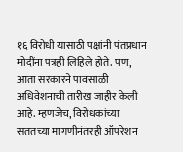१६ विरोधी यासाठी पक्षांनी पंतप्रधान मोदींना पत्रही लिहिले होते. पण, आता सरकारने पावसाळी अधिवेशनाची तारीख जाहीर केली आहे. म्हणजेच, विरोधकांच्या सततच्या मागणीनंतरही ऑपरेशन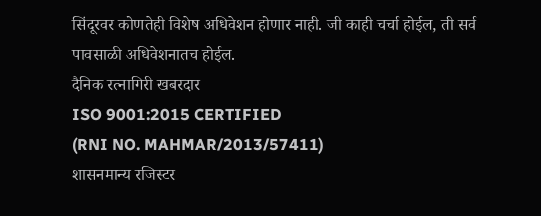सिंदूरवर कोणतेही विशेष अधिवेशन होणार नाही. जी काही चर्चा होईल, ती सर्व पावसाळी अधिवेशनातच होईल.
दैनिक रत्नागिरी खबरदार
ISO 9001:2015 CERTIFIED
(RNI NO. MAHMAR/2013/57411)
शासनमान्य रजिस्टर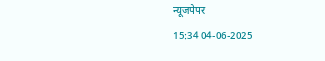न्यूजपेपर
15:34 04-06-2025